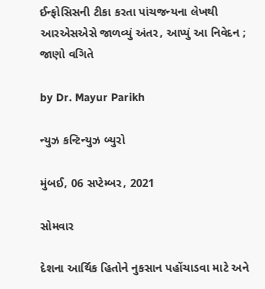ઈન્ફોસિસની ટીકા કરતા પાંચજન્યના લેખથી આરએસએસે જાળવ્યું અંતર, આપ્યું આ નિવેદન ; જાણો વગિતે

by Dr. Mayur Parikh

ન્યુઝ કન્ટિન્યુઝ બ્યુરો

મુંબઈ, 06 સપ્ટેમ્બર, 2021

સોમવાર

દેશના આર્થિક હિતોને નુકસાન પહોંચાડવા માટે અને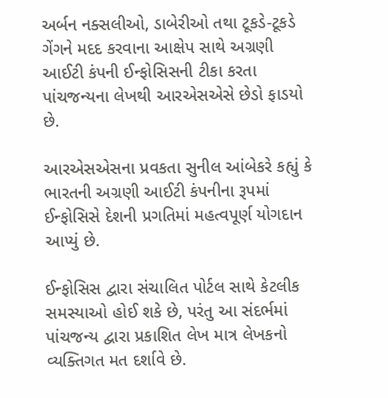અર્બન નક્સલીઓ, ડાબેરીઓ તથા ટૂકડે-ટૂકડે ગેંગને મદદ કરવાના આક્ષેપ સાથે અગ્રણી આઈટી કંપની ઈન્ફોસિસની ટીકા કરતા પાંચજન્યના લેખથી આરએસએસે છેડો ફાડયો છે.

આરએસએસના પ્રવકતા સુનીલ આંબેકરે કહ્યું કે ભારતની અગ્રણી આઈટી કંપનીના રૂપમાં ઈન્ફોસિસે દેશની પ્રગતિમાં મહત્વપૂર્ણ યોગદાન આપ્યું છે.

ઈન્ફોસિસ દ્વારા સંચાલિત પોર્ટલ સાથે કેટલીક સમસ્યાઓ હોઈ શકે છે, પરંતુ આ સંદર્ભમાં પાંચજન્ય દ્વારા પ્રકાશિત લેખ માત્ર લેખકનો વ્યક્તિગત મત દર્શાવે છે.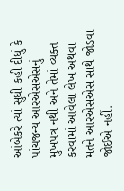આંબેકરે ત્યાં સુધી કહી દીધું કે પાંચજન્ય આરએસએસનું મુખપત્ર નથી અને તેમાં વ્યક્ત કરવામાં આવેલા લેખ અથવા મતને આરએસએસ સાથે જોડવા જોઈએ નહીં.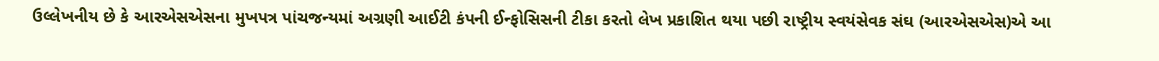ઉલ્લેખનીય છે કે આરએસએસના મુખપત્ર પાંચજન્યમાં અગ્રણી આઈટી કંપની ઈન્ફોસિસની ટીકા કરતો લેખ પ્રકાશિત થયા પછી રાષ્ટ્રીય સ્વયંસેવક સંઘ (આરએસએસ)એ આ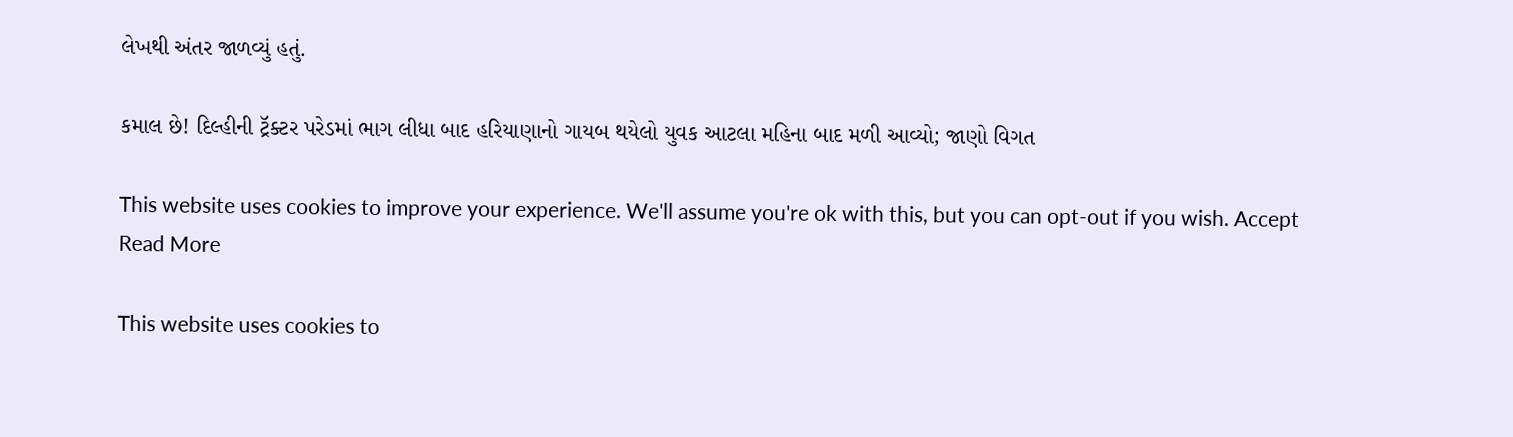લેખથી અંતર જાળવ્યું હતું.

કમાલ છે! દિલ્હીની ટ્રૅક્ટર પરેડમાં ભાગ લીધા બાદ હરિયાણાનો ગાયબ થયેલો યુવક આટલા મહિના બાદ મળી આવ્યો; જાણો વિગત

This website uses cookies to improve your experience. We'll assume you're ok with this, but you can opt-out if you wish. Accept Read More

This website uses cookies to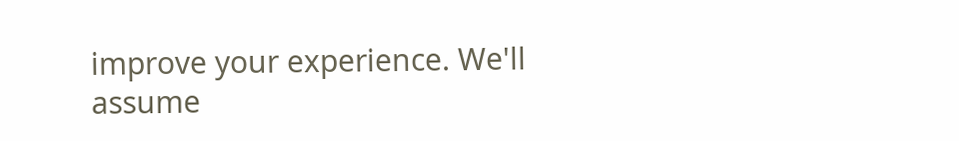improve your experience. We'll assume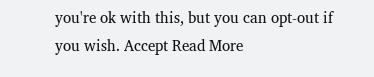you're ok with this, but you can opt-out if you wish. Accept Read More